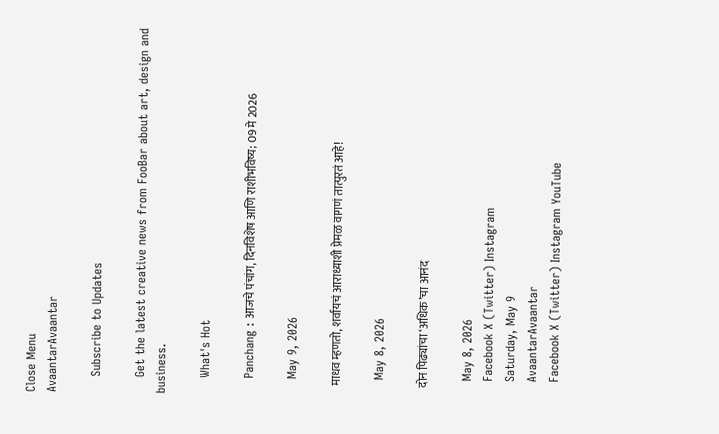Close Menu
AvaantarAvaantar

    Subscribe to Updates

    Get the latest creative news from FooBar about art, design and business.

    What's Hot

    Panchang : आजचे पंचांग, दिनविशेष आणि राशीभविष्य; 09 मे 2026

    May 9, 2026

    माधव म्हणतो, शर्वायचं आराध्याशी प्रेमळ वागणं तात्पुरतं आहे!

    May 8, 2026

    दोन पिढ्यांचा ‘अधिक’चा आनंद

    May 8, 2026
    Facebook X (Twitter) Instagram
    Saturday, May 9
    AvaantarAvaantar
    Facebook X (Twitter) Instagram YouTube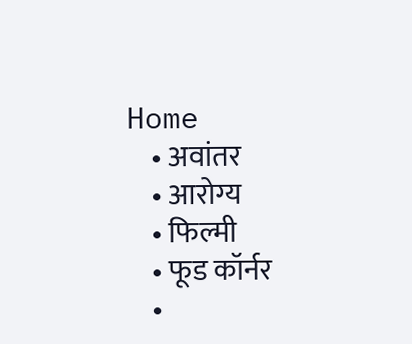Home
    • अवांतर
    • आरोग्य
    • फिल्मी
    • फूड कॉर्नर
    •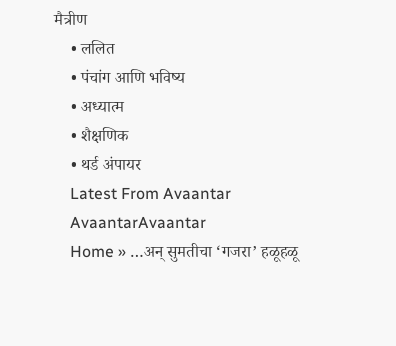मैत्रीण
    • ललित
    • पंचांग आणि भविष्य
    • अध्यात्म
    • शैक्षणिक
    • थर्ड अंपायर
    Latest From Avaantar
    AvaantarAvaantar
    Home » …अन् सुमतीचा ‘गजरा’ हळूहळू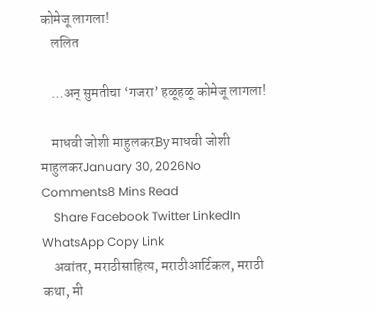कोमेजू लागला!
    ललित

    …अन् सुमतीचा ‘गजरा’ हळूहळू कोमेजू लागला!

    माधवी जोशी माहुलकरBy माधवी जोशी माहुलकरJanuary 30, 2026No Comments8 Mins Read
    Share Facebook Twitter LinkedIn WhatsApp Copy Link
    अवांतर, मराठीसाहित्य, मराठीआर्टिकल, मराठी कथा, मी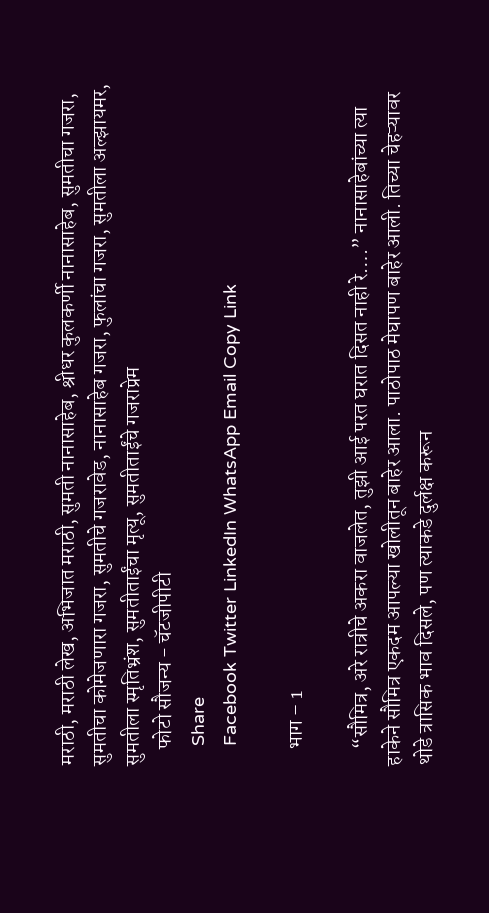मराठी, मराठी लेख, अभिजात मराठी, सुमती नानासाहेब, श्रीधर कुलकर्णी नानासाहेब, सुमतीचा गजरा, सुमतीचा कोमेजणारा गजरा, सुमतीचे गजरावेड, नानासाहेब गजरा, फुलांचा गजरा, सुमतीला अल्झायमर, सुमतीला स्मृतिभ्रंश, सुमतीताईंचा मृत्यू, सुमतीताईंचे गजराप्रेम
    फोटो सौजन्य - चॅटजीपीटी
    Share
    Facebook Twitter LinkedIn WhatsApp Email Copy Link

    भाग – 1

    “सौमित्र, अरे रात्रीचे अकरा वाजलेत, तुझी आई परत घरात दिसत नाही रे….” नानासाहेबांच्या त्या हाकेने सौमित्र एकदम आपल्या खोलीतून बाहेर आला. पाठोपाठ मेघापण बाहेर आली. तिच्या चेहऱ्यावर थोडे त्रासिक भाव दिसले, पण त्याकडे दुर्लक्ष करून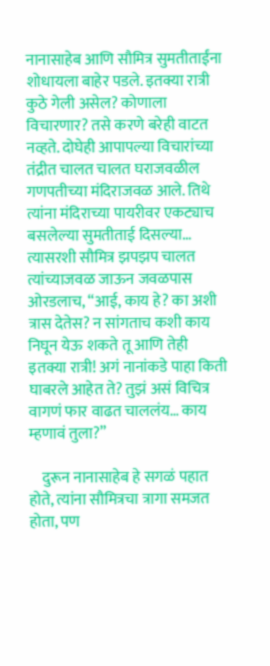नानासाहेब आणि सौमित्र सुमतीताईंना शोधायला बाहेर पडले. इतक्या रात्री कुठे गेली असेल? कोणाला विचारणार? तसे करणे बरेही वाटत नव्हते. दोघेही आपापल्या विचारांच्या तंद्रीत चालत चालत घराजवळील गणपतीच्या मंदिराजवळ आले. तिथे त्यांना मंदिराच्या पायरीवर एकट्याच बसलेल्या सुमतीताई दिसल्या… त्यासरशी सौमित्र झपझप चालत त्यांच्याजवळ जाऊन जवळपास ओरडलाच, “आई, काय हे? का अशी त्रास देतेस? न सांगताच कशी काय निघून येऊ शकते तू आणि तेही इतक्या रात्री! अगं नानांकडे पाहा किती घाबरले आहेत ते? तुझं असं विचित्र वागणं फार वाढत चाललंय… काय म्हणावं तुला?”

    दुरून नानासाहेब हे सगळं पहात होते, त्यांना सौमित्रचा त्रागा समजत होता, पण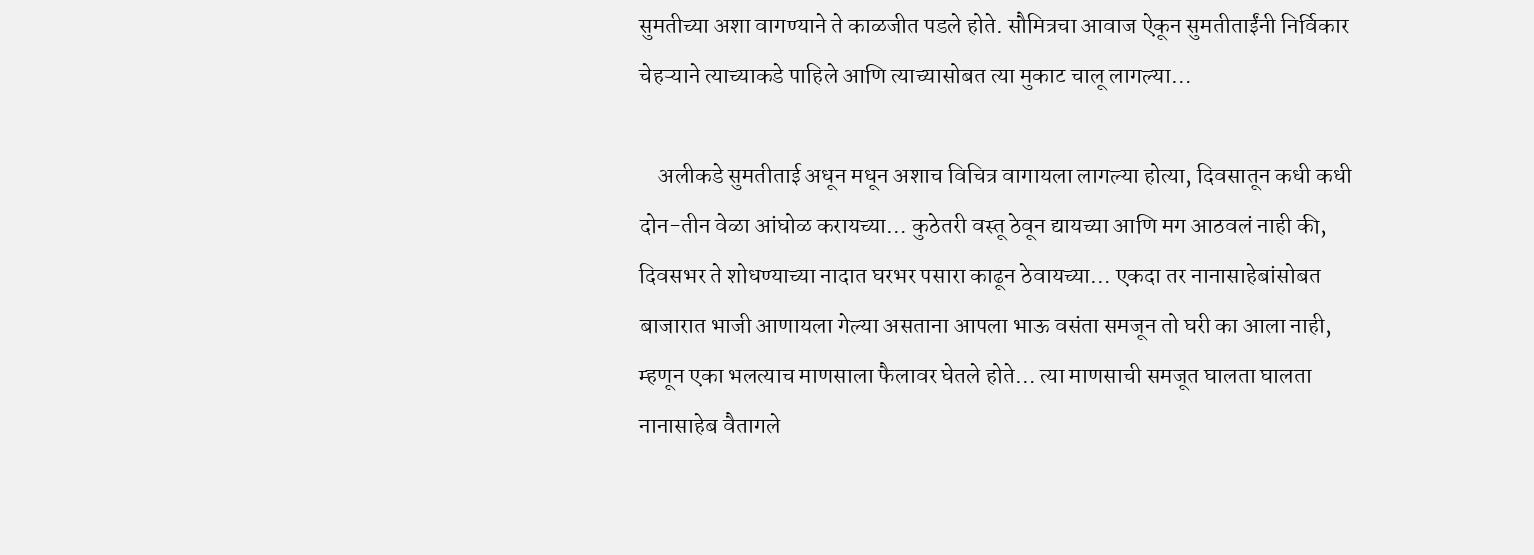सुमतीच्या अशा वागण्याने ते काळजीत पडले होते. सौमित्रचा आवाज ऐकून सुमतीताईंनी निर्विकार चेहऱ्याने त्याच्याकडे पाहिले आणि त्याच्यासोबत त्या मुकाट चालू लागल्या…

    अलीकडे सुमतीताई अधून मधून अशाच विचित्र वागायला लागल्या होत्या, दिवसातून कधी कधी दोन-तीन वेळा आंघोळ करायच्या… कुठेतरी वस्तू ठेवून द्यायच्या आणि मग आठवलं नाही की, दिवसभर ते शोधण्याच्या नादात घरभर पसारा काढून ठेवायच्या… एकदा तर नानासाहेबांसोबत बाजारात भाजी आणायला गेल्या असताना आपला भाऊ वसंता समजून तो घरी का आला नाही, म्हणून एका भलत्याच माणसाला फैलावर घेतले होते… त्या माणसाची समजूत घालता घालता नानासाहेब वैतागले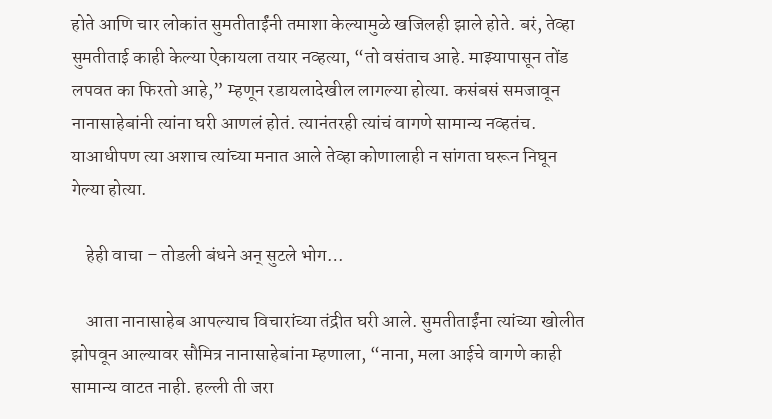होते आणि चार लोकांत सुमतीताईंनी तमाशा केल्यामुळे खजिलही झाले होते. बरं, तेव्हा सुमतीताई काही केल्या ऐकायला तयार नव्हत्या, “तो वसंताच आहे. माझ्यापासून तोंड लपवत का फिरतो आहे,” म्हणून रडायलादेखील लागल्या होत्या. कसंबसं समजावून नानासाहेबांनी त्यांना घरी आणलं होतं. त्यानंतरही त्यांचं वागणे सामान्य नव्हतंच. याआधीपण त्या अशाच त्यांच्या मनात आले तेव्हा कोणालाही न सांगता घरून निघून गेल्या होत्या.

    हेही वाचा – तोडली बंधने अन् सुटले भोग…

    आता नानासाहेब आपल्याच विचारांच्या तंद्रीत घरी आले. सुमतीताईंना त्यांच्या खोलीत झोपवून आल्यावर सौमित्र नानासाहेबांना म्हणाला, “नाना, मला आईचे वागणे काही सामान्य वाटत नाही. हल्ली ती जरा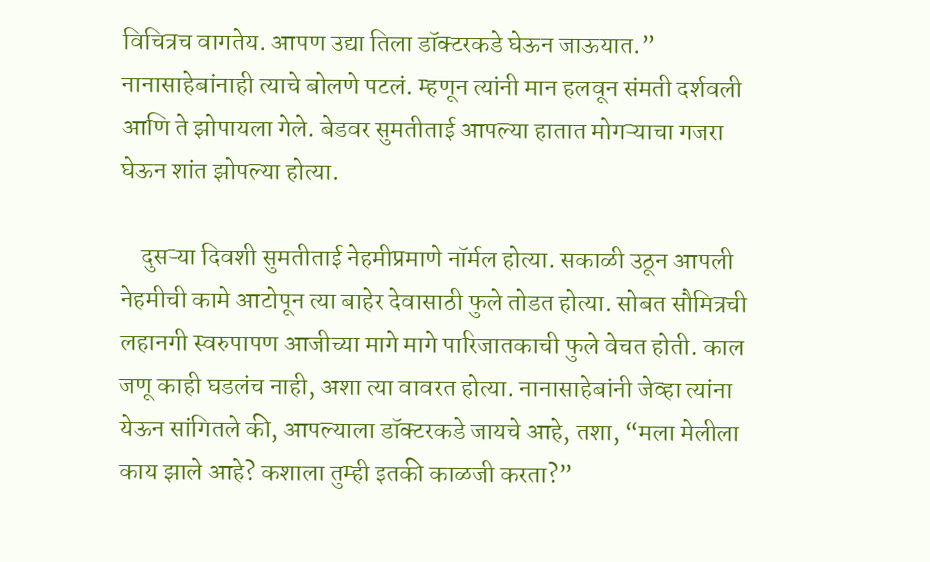विचित्रच वागतेय. आपण उद्या तिला डॉक्टरकडे घेऊन जाऊयात.” नानासाहेबांनाही त्याचे बोलणे पटलं. म्हणून त्यांनी मान हलवून संमती दर्शवली आणि ते झोपायला गेले. बेडवर सुमतीताई आपल्या हातात मोगऱ्याचा गजरा घेऊन शांत झोपल्या होत्या.

    दुसऱ्या दिवशी सुमतीताई नेहमीप्रमाणे नॉर्मल होत्या. सकाळी उठून आपली नेहमीची कामे आटोपून त्या बाहेर देवासाठी फुले तोडत होत्या. सोबत सौमित्रची लहानगी स्वरुपापण आजीच्या मागे मागे पारिजातकाची फुले वेचत होती. काल जणू काही घडलंच नाही, अशा त्या वावरत होत्या. नानासाहेबांनी जेव्हा त्यांना येऊन सांगितले की, आपल्याला डॉक्टरकडे जायचे आहे, तशा, “मला मेलीला काय झाले आहे? कशाला तुम्ही इतकी काळजी करता?”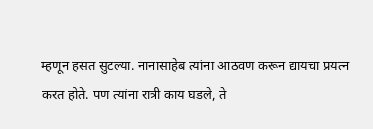म्हणून हसत सुटल्या. नानासाहेब त्यांना आठवण करून द्यायचा प्रयत्न करत होते. पण त्यांना रात्री काय घडले, ते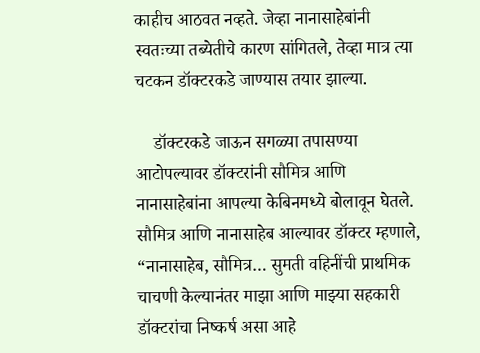काहीच आठवत नव्हते. जेव्हा नानासाहेबांनी स्वतःच्या तब्येतीचे कारण सांगितले, तेव्हा मात्र त्या चटकन डॉक्टरकडे जाण्यास तयार झाल्या.

    डॉक्टरकडे जाऊन सगळ्या तपासण्या आटोपल्यावर डॉक्टरांनी सौमित्र आणि नानासाहेबांना आपल्या केबिनमध्ये बोलावून घेतले. सौमित्र आणि नानासाहेब आल्यावर डॉक्टर म्हणाले, “नानासाहेब, सौमित्र… सुमती वहिनींची प्राथमिक चाचणी केल्यानंतर माझा आणि माझ्या सहकारी डॉक्टरांचा निष्कर्ष असा आहे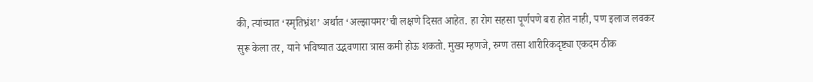की, त्यांच्यात ‘स्मृतिभ्रंश’ अर्थात ‘अल्झायमर’ची लक्षणे दिसत आहेत. हा रोग सहसा पूर्णपणे बरा होत नाही, पण इलाज लवकर सुरू केला तर, याने भविष्यात उद्भवणारा त्रास कमी होऊ शकतो. मुख्य म्हणजे, रुग्ण तसा शारीरिकदृष्ट्या एकदम ठीक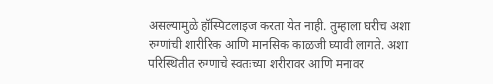असल्यामुळे हॉस्पिटलाइज करता येत नाही. तुम्हाला घरीच अशा रुग्णांची शारीरिक आणि मानसिक काळजी घ्यावी लागते. अशा परिस्थितीत रुग्णाचे स्वतःच्या शरीरावर आणि मनावर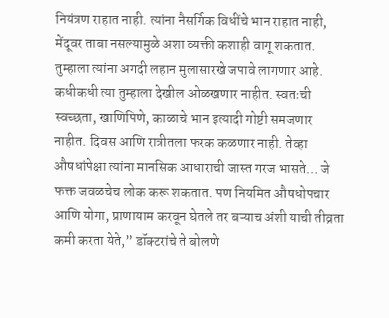नियंत्रण राहात नाही. त्यांना नैसर्गिक विधींचे भान राहात नाही, मेंदूवर ताबा नसल्यामुळे अशा व्यक्ती कशाही वागू शकतात. तुम्हाला त्यांना अगदी लहान मुलासारखे जपावे लागणार आहे. कधीकधी त्या तुम्हाला देखील ओळखणार नाहीत. स्वतःची स्वच्छता, खाणिपिणे, काळाचे भान इत्यादी गोष्टी समजणार नाहीत. दिवस आणि रात्रीतला फरक कळणार नाही. तेव्हा औषधांपेक्षा त्यांना मानसिक आधाराची जास्त गरज भासते… जे फक्त जवळचेच लोक करू शकतात. पण नियमित औषधोपचार आणि योगा, प्राणायाम करवून घेतले तर बऱ्याच अंशी याची तीव्रता कमी करता येते,” डॉक्टरांचे ते बोलणे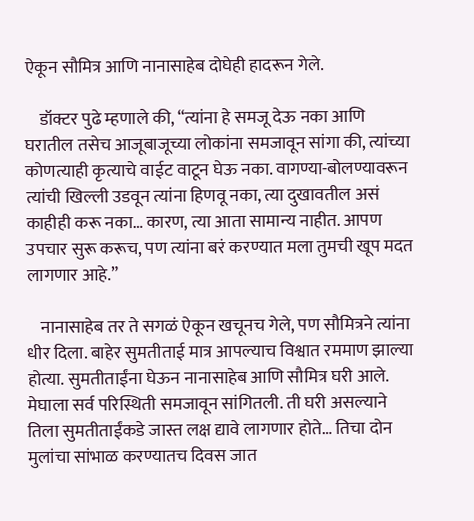ऐकून सौमित्र आणि नानासाहेब दोघेही हादरून गेले.

    डॉक्टर पुढे म्हणाले की, “त्यांना हे समजू देऊ नका आणि घरातील तसेच आजूबाजूच्या लोकांना समजावून सांगा की, त्यांच्या कोणत्याही कृत्याचे वाईट वाटून घेऊ नका. वागण्या-बोलण्यावरून त्यांची खिल्ली उडवून त्यांना हिणवू नका, त्या दुखावतील असं काहीही करू नका… कारण, त्या आता सामान्य नाहीत. आपण उपचार सुरू करूच, पण त्यांना बरं करण्यात मला तुमची खूप मदत लागणार आहे.”

    नानासाहेब तर ते सगळं ऐकून खचूनच गेले, पण सौमित्रने त्यांना धीर दिला. बाहेर सुमतीताई मात्र आपल्याच विश्वात रममाण झाल्या होत्या. सुमतीताईंना घेऊन नानासाहेब आणि सौमित्र घरी आले. मेघाला सर्व परिस्थिती समजावून सांगितली. ती घरी असल्याने तिला सुमतीताईंकडे जास्त लक्ष द्यावे लागणार होते… तिचा दोन मुलांचा सांभाळ करण्यातच दिवस जात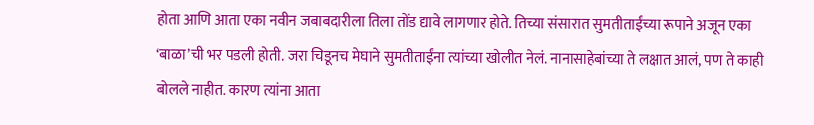होता आणि आता एका नवीन जबाबदारीला तिला तोंड द्यावे लागणार होते. तिच्या संसारात सुमतीताईंच्या रूपाने अजून एका ‘बाळा’ची भर पडली होती. जरा चिडूनच मेघाने सुमतीताईंना त्यांच्या खोलीत नेलं. नानासाहेबांच्या ते लक्षात आलं, पण ते काही बोलले नाहीत. कारण त्यांना आता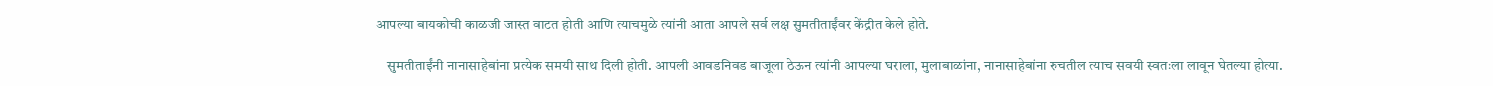आपल्या बायकोची काळजी जास्त वाटत होती आणि त्याचमुळे त्यांनी आता आपले सर्व लक्ष सुमतीताईंवर केंद्रीत केले होते.

    सुमतीताईंनी नानासाहेबांना प्रत्येक समयी साथ दिली होती. आपली आवडनिवड बाजूला ठेऊन त्यांनी आपल्या घराला, मुलाबाळांना, नानासाहेबांना रुचतील त्याच सवयी स्वतःला लावून घेतल्या होत्या.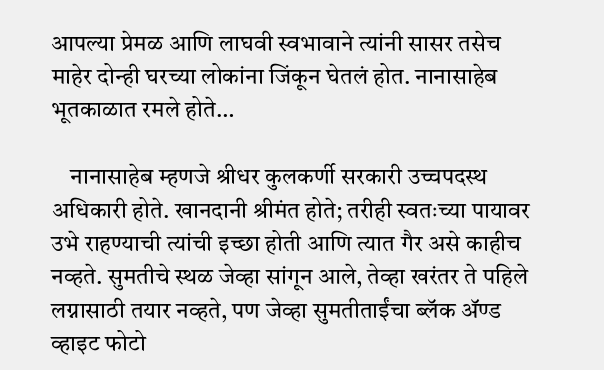आपल्या प्रेमळ आणि लाघवी स्वभावाने त्यांनी सासर तसेच माहेर दोन्ही घरच्या लोकांना जिंकून घेतलं होत. नानासाहेब भूतकाळात रमले होते…

    नानासाहेब म्हणजे श्रीधर कुलकर्णी सरकारी उच्चपदस्थ अधिकारी होते. खानदानी श्रीमंत होते; तरीही स्वतःच्या पायावर उभे राहण्याची त्यांची इच्छा होती आणि त्यात गैर असे काहीच नव्हते. सुमतीचे स्थळ जेव्हा सांगून आले, तेव्हा खरंतर ते पहिले लग्नासाठी तयार नव्हते, पण जेव्हा सुमतीताईंचा ब्लॅक ॲण्ड व्हाइट फोटो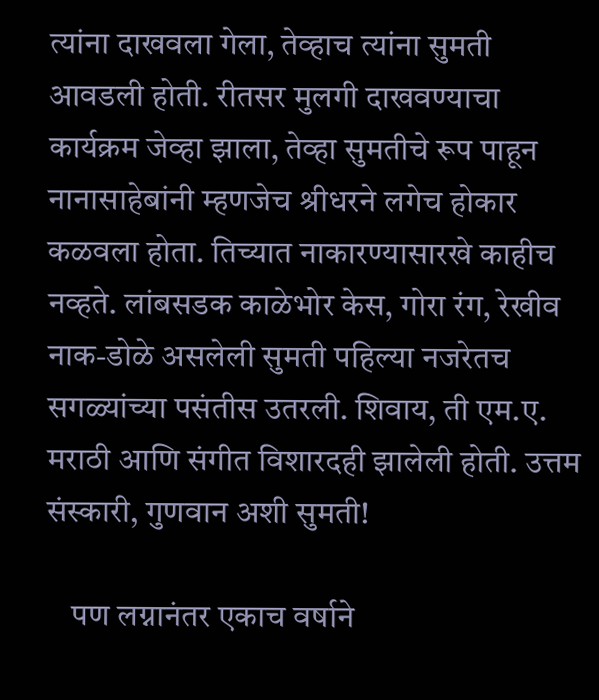त्यांना दाखवला गेला, तेव्हाच त्यांना सुमती आवडली होती. रीतसर मुलगी दाखवण्याचा कार्यक्रम जेव्हा झाला, तेव्हा सुमतीचे रूप पाहून नानासाहेबांनी म्हणजेच श्रीधरने लगेच होकार कळवला होता. तिच्यात नाकारण्यासारखे काहीच नव्हते. लांबसडक काळेभोर केस, गोरा रंग, रेखीव नाक-डोळे असलेली सुमती पहिल्या नजरेतच सगळ्यांच्या पसंतीस उतरली. शिवाय, ती एम.ए. मराठी आणि संगीत विशारदही झालेली होती. उत्तम संस्कारी, गुणवान अशी सुमती!

    पण लग्नानंतर एकाच वर्षाने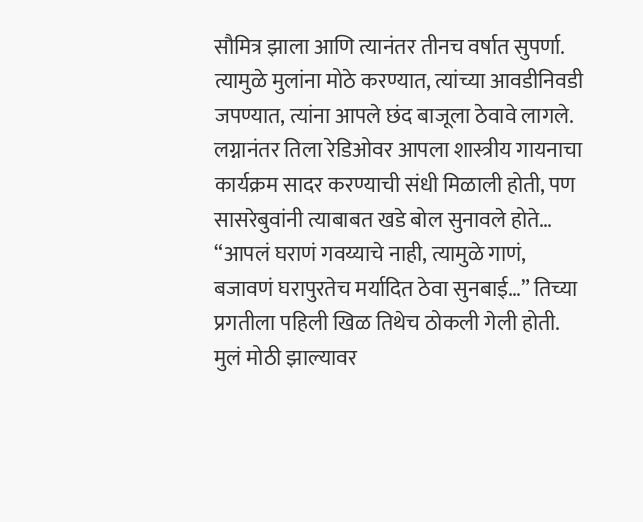सौमित्र झाला आणि त्यानंतर तीनच वर्षात सुपर्णा. त्यामुळे मुलांना मोठे करण्यात, त्यांच्या आवडीनिवडी जपण्यात, त्यांना आपले छंद बाजूला ठेवावे लागले. लग्नानंतर तिला रेडिओवर आपला शास्त्रीय गायनाचा कार्यक्रम सादर करण्याची संधी मिळाली होती, पण सासरेबुवांनी त्याबाबत खडे बोल सुनावले होते… “आपलं घराणं गवय्याचे नाही, त्यामुळे गाणं, बजावणं घरापुरतेच मर्यादित ठेवा सुनबाई…” तिच्या प्रगतीला पहिली खिळ तिथेच ठोकली गेली होती. मुलं मोठी झाल्यावर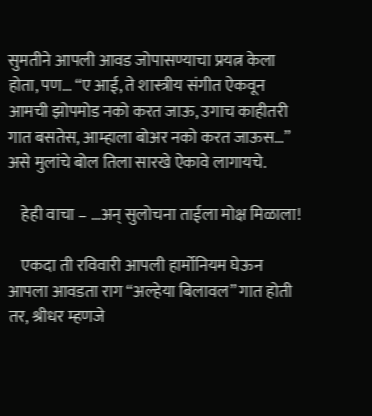सुमतीने आपली आवड जोपासण्याचा प्रयत्न केला होता, पण… “ए आई, ते शास्त्रीय संगीत ऐकवून आमची झोपमोड नको करत जाऊ, उगाच काहीतरी गात बसतेस, आम्हाला बोअर नको करत जाऊस…” असे मुलांचे बोल तिला सारखे ऐकावे लागायचे.

    हेही वाचा – …अन् सुलोचना ताईला मोक्ष मिळाला!

    एकदा ती रविवारी आपली हार्मोनियम घेऊन आपला आवडता राग “अल्हेया बिलावल” गात होती तर, श्रीधर म्हणजे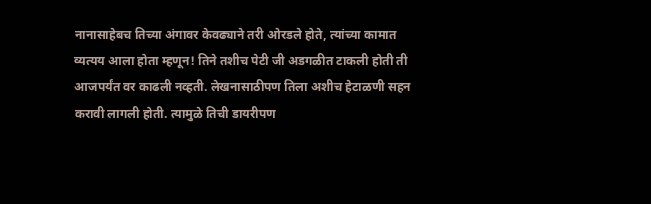नानासाहेबच तिच्या अंगावर केवढ्याने तरी ओरडले होते, त्यांच्या कामात व्यत्यय आला होता म्हणून! तिने तशीच पेटी जी अडगळीत टाकली होती ती आजपर्यंत वर काढली नव्हती. लेखनासाठीपण तिला अशीच हेटाळणी सहन करावी लागली होती. त्यामुळे तिची डायरीपण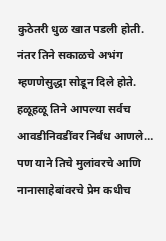कुठेतरी धुळ खात पडली होती. नंतर तिने सकाळचे अभंग म्हणणेसुद्धा सोडून दिले होते. हळूहळू तिने आपल्या सर्वच आवडीनिवडींवर निर्बंध आणले… पण याने तिचे मुलांवरचे आणि नानासाहेबांवरचे प्रेम कधीच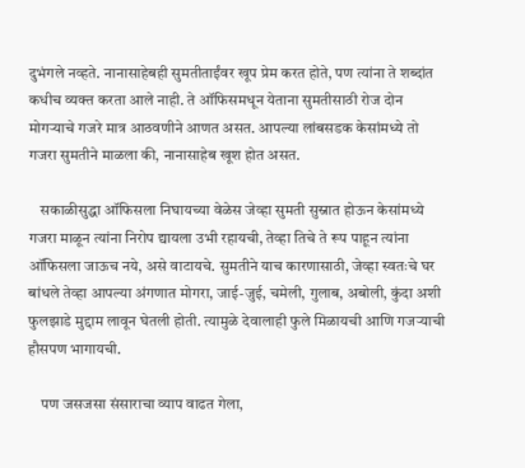दुभंगले नव्हते. नानासाहेबही सुमतीताईंवर खूप प्रेम करत होते, पण त्यांना ते शब्दांत कधीच व्यक्त करता आले नाही. ते ऑफिसमधून येताना सुमतीसाठी रोज दोन मोगऱ्याचे गजरे मात्र आठवणीने आणत असत. आपल्या लांबसडक केसांमध्ये तो गजरा सुमतीने माळला की, नानासाहेब खूश होत असत.

    सकाळीसुद्धा ऑफिसला निघायच्या वेळेस जेव्हा सुमती सुस्नात होऊन केसांमध्ये गजरा माळून त्यांना निरोप द्यायला उभी रहायची, तेव्हा तिचे ते रूप पाहून त्यांना ऑफिसला जाऊच नये, असे वाटायचे. सुमतीने याच कारणासाठी, जेव्हा स्वतःचे घर बांधले तेव्हा आपल्या अंगणात मोगरा, जाई-जुई, चमेली, गुलाब, अबोली, कुंदा अशी फुलझाडे मुद्दाम लावून घेतली होती. त्यामुळे देवालाही फुले मिळायची आणि गजऱ्याची हौसपण भागायची.

    पण जसजसा संसाराचा व्याप वाढत गेला,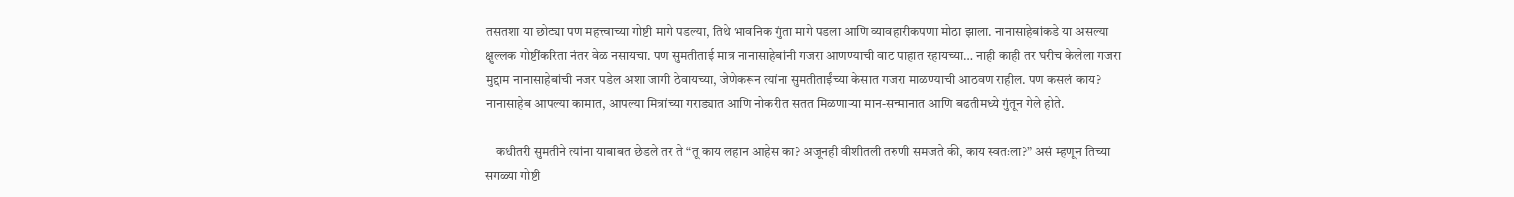तसतशा या छोट्या पण महत्त्वाच्या गोष्टी मागे पडल्या, तिथे भावनिक गुंता मागे पडला आणि व्यावहारीकपणा मोठा झाला. नानासाहेबांकडे या असल्या क्षुल्लक गोष्टींकरिता नंतर वेळ नसायचा. पण सुमतीताई मात्र नानासाहेबांनी गजरा आणण्याची वाट पाहात रहायच्या… नाही काही तर घरीच केलेला गजरा मुद्दाम नानासाहेबांची नजर पडेल अशा जागी ठेवायच्या, जेणेकरून त्यांना सुमतीताईंच्या केसात गजरा माळण्याची आठवण राहील. पण कसलं काय? नानासाहेब आपल्या कामात, आपल्या मित्रांच्या गराड्यात आणि नोकरीत सतत मिळणाऱ्या मान-सन्मानात आणि बढतीमध्ये गुंतून गेले होते.

    कधीतरी सुमतीने त्यांना याबाबत छेडले तर ते “तू काय लहान आहेस का? अजूनही वीशीतली तरुणी समजते की, काय स्वतःला?” असं म्हणून तिच्या सगळ्या गोष्टी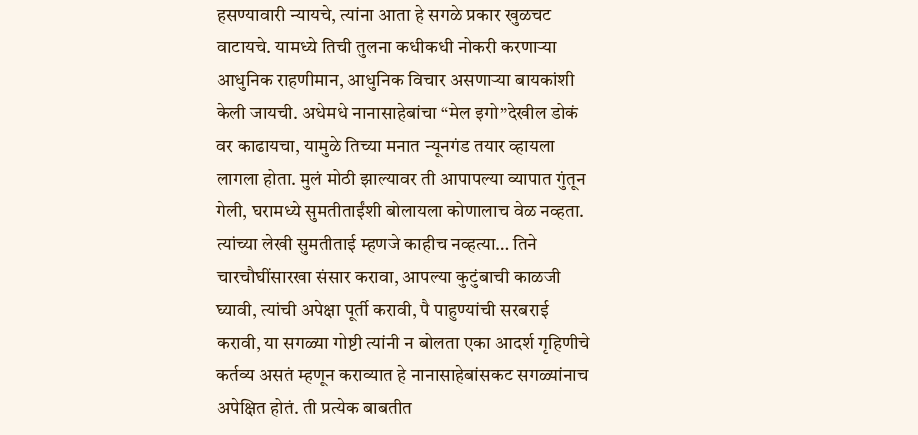हसण्यावारी न्यायचे, त्यांना आता हे सगळे प्रकार खुळचट वाटायचे. यामध्ये तिची तुलना कधीकधी नोकरी करणाऱ्या आधुनिक राहणीमान, आधुनिक विचार असणाऱ्या बायकांशी केली जायची. अधेमधे नानासाहेबांचा “मेल इगो”देखील डोकं वर काढायचा, यामुळे तिच्या मनात न्यूनगंड तयार व्हायला लागला होता. मुलं मोठी झाल्यावर ती आपापल्या व्यापात गुंतून गेली, घरामध्ये सुमतीताईंशी बोलायला कोणालाच वेळ नव्हता. त्यांच्या लेखी सुमतीताई म्हणजे काहीच नव्हत्या… तिने चारचौघींसारखा संसार करावा, आपल्या कुटुंबाची काळजी घ्यावी, त्यांची अपेक्षा पूर्ती करावी, पै पाहुण्यांची सरबराई करावी, या सगळ्या गोष्टी त्यांनी न बोलता एका आदर्श गृहिणीचे कर्तव्य असतं म्हणून कराव्यात हे नानासाहेबांसकट सगळ्यांनाच अपेक्षित होतं. ती प्रत्येक बाबतीत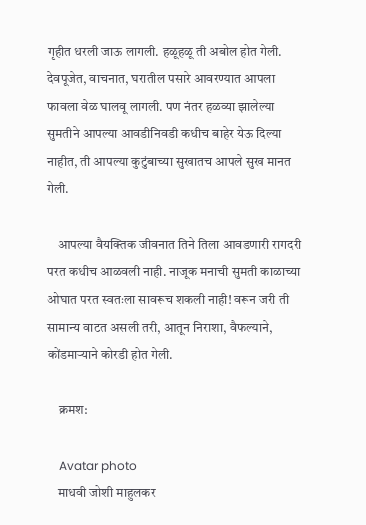गृहीत धरली जाऊ लागली. हळूहळू ती अबोल होत गेली. देवपूजेत, वाचनात, घरातील पसारे आवरण्यात आपला फावला वेळ घालवू लागली. पण नंतर हळव्या झालेल्या सुमतीने आपल्या आवडीनिवडी कधीच बाहेर येऊ दिल्या नाहीत, ती आपल्या कुटुंबाच्या सुखातच आपले सुख मानत गेली.

    आपल्या वैयक्तिक जीवनात तिने तिला आवडणारी रागदरी परत कधीच आळवली नाही. नाजूक मनाची सुमती काळाच्या ओघात परत स्वतःला सावरूच शकली नाही! वरून जरी ती सामान्य वाटत असली तरी, आतून निराशा, वैफल्याने, कोंडमाऱ्याने कोरडी होत गेली.

    क्रमश:

    Avatar photo
    माधवी जोशी माहुलकर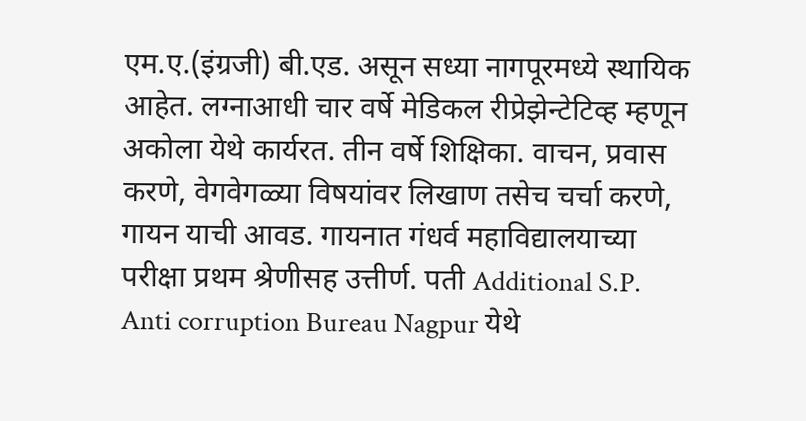एम.ए.(इंग्रजी) बी.एड. असून सध्या नागपूरमध्ये स्थायिक आहेत. लग्नाआधी चार वर्षे मेडिकल रीप्रेझेन्टेटिव्ह म्हणून अकोला येथे कार्यरत. तीन वर्षे शिक्षिका. वाचन, प्रवास करणे, वेगवेगळ्या विषयांवर लिखाण तसेच चर्चा करणे, गायन याची आवड. गायनात गंधर्व महाविद्यालयाच्या परीक्षा प्रथम श्रेणीसह उत्तीर्ण. पती Additional S.P. Anti corruption Bureau Nagpur येथे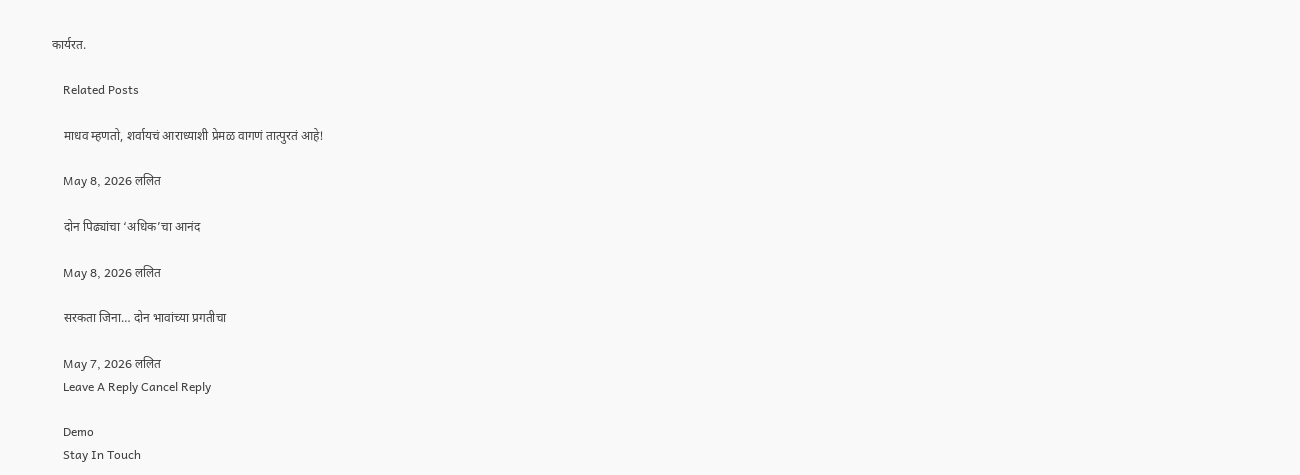कार्यरत.

    Related Posts

    माधव म्हणतो, शर्वायचं आराध्याशी प्रेमळ वागणं तात्पुरतं आहे!

    May 8, 2026 ललित

    दोन पिढ्यांचा ‘अधिक’चा आनंद

    May 8, 2026 ललित

    सरकता जिना… दोन भावांच्या प्रगतीचा

    May 7, 2026 ललित
    Leave A Reply Cancel Reply

    Demo
    Stay In Touch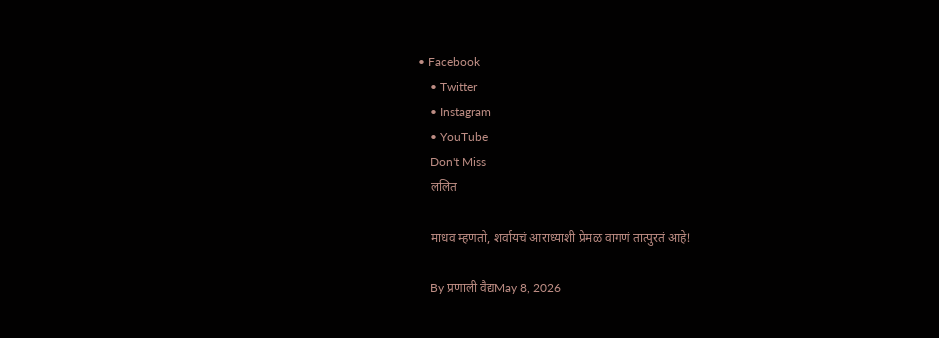• Facebook
    • Twitter
    • Instagram
    • YouTube
    Don't Miss
    ललित

    माधव म्हणतो, शर्वायचं आराध्याशी प्रेमळ वागणं तात्पुरतं आहे!

    By प्रणाली वैद्यMay 8, 2026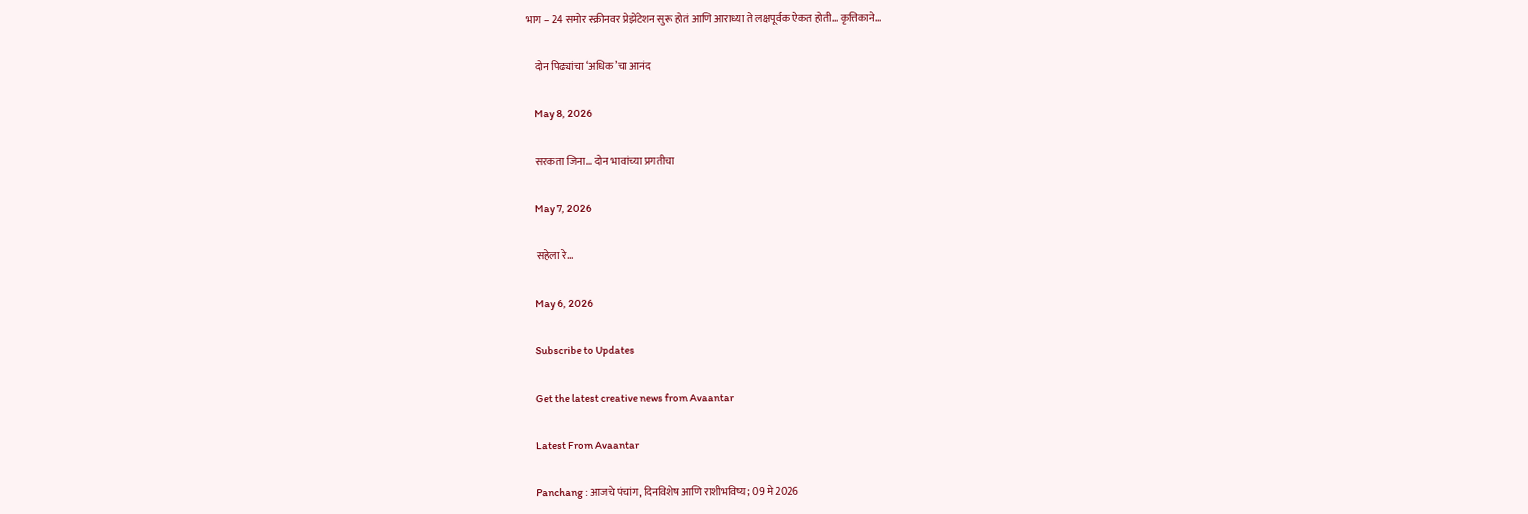भाग – 24 समोर स्क्रीनवर प्रेझेंटेशन सुरू होतं आणि आराध्या ते लक्षपूर्वक ऐकत होती… कृत्तिकाने…

    दोन पिढ्यांचा ‘अधिक’चा आनंद

    May 8, 2026

    सरकता जिना… दोन भावांच्या प्रगतीचा

    May 7, 2026

    सहेला रे…

    May 6, 2026

    Subscribe to Updates

    Get the latest creative news from Avaantar

    Latest From Avaantar

    Panchang : आजचे पंचांग, दिनविशेष आणि राशीभविष्य; 09 मे 2026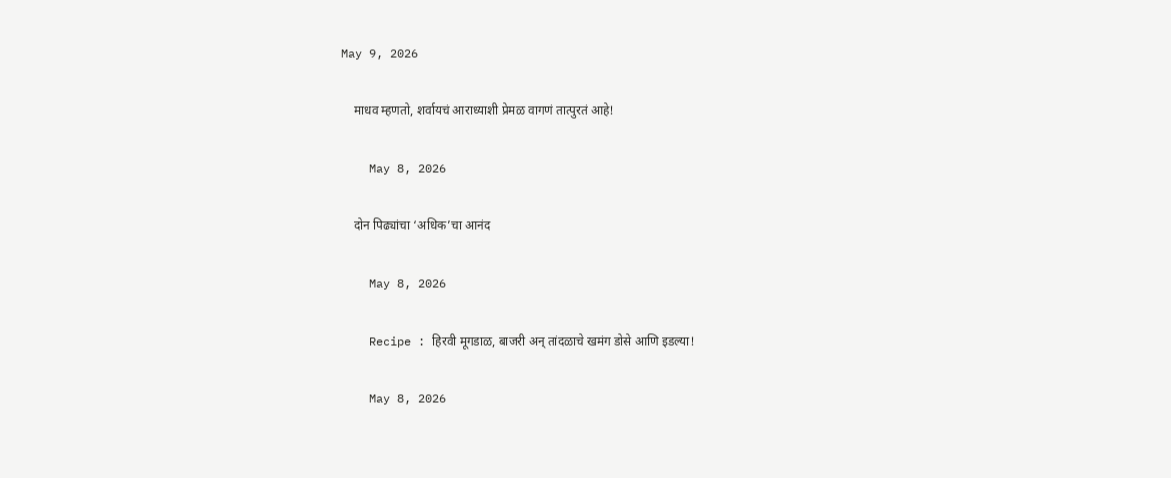May 9, 2026

    माधव म्हणतो, शर्वायचं आराध्याशी प्रेमळ वागणं तात्पुरतं आहे!

    May 8, 2026

    दोन पिढ्यांचा ‘अधिक’चा आनंद

    May 8, 2026

    Recipe : हिरवी मूगडाळ, बाजरी अन् तांदळाचे खमंग डोसे आणि इडल्या!

    May 8, 2026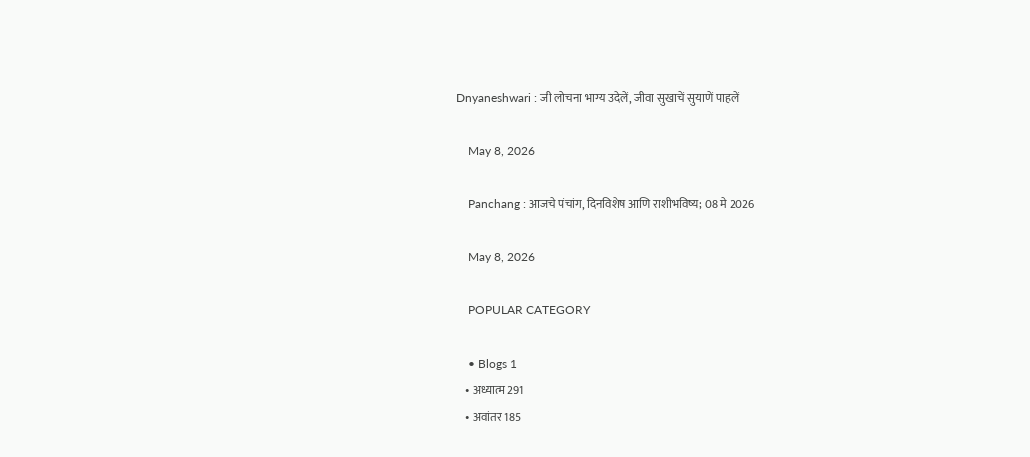Dnyaneshwari : जी लोचना भाग्य उदेलें, जीवा सुखाचें सुयाणें पाहलें

    May 8, 2026

    Panchang : आजचे पंचांग, दिनविशेष आणि राशीभविष्य; 08 मे 2026

    May 8, 2026

    POPULAR CATEGORY

    • Blogs 1
    • अध्यात्म 291
    • अवांतर 185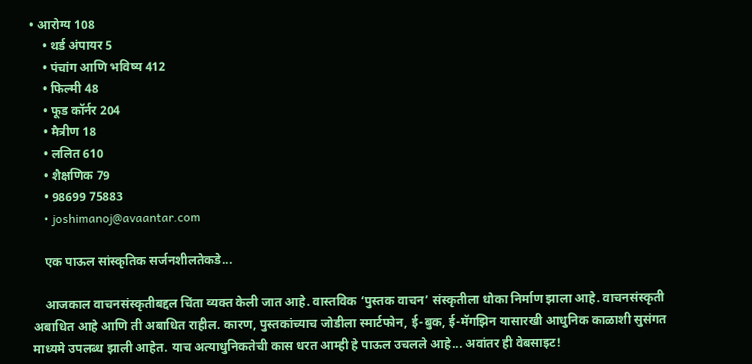• आरोग्य 108
    • थर्ड अंपायर 5
    • पंचांग आणि भविष्य 412
    • फिल्मी 48
    • फूड कॉर्नर 204
    • मैत्रीण 18
    • ललित 610
    • शैक्षणिक 79
    • 98699 75883
    • joshimanoj@avaantar.com

    एक पाऊल सांस्कृतिक सर्जनशीलतेकडे...

    आजकाल वाचनसंस्कृतीबद्दल चिंता व्यक्त केली जात आहे. वास्तविक ‘पुस्तक वाचन’ संस्कृतीला धोका निर्माण झाला आहे. वाचनसंस्कृती अबाधित आहे आणि ती अबाधित राहील. कारण, पुस्तकांच्याच जोडीला स्मार्टफोन, ई-बुक, ई-मॅगझिन यासारखी आधुनिक काळाशी सुसंगत माध्यमे उपलब्ध झाली आहेत. याच अत्याधुनिकतेची कास धरत आम्ही हे पाऊल उचलले आहे... अवांतर ही वेबसाइट!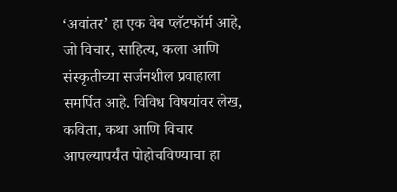‘अवांतर’ हा एक वेब प्लॅटफॉर्म आहे, जो विचार, साहित्य, कला आणि संस्कृतीच्या सर्जनशील प्रवाहाला समर्पित आहे. विविध विषयांवर लेख, कविता, कथा आणि विचार आपल्यापर्यंत पोहोचविण्याचा हा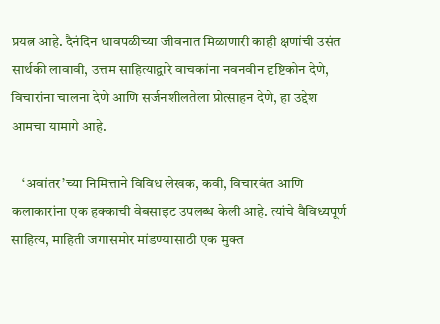प्रयत्न आहे. दैनंदिन धावपळीच्या जीवनात मिळाणारी काही क्षणांची उसंत सार्थकी लावावी, उत्तम साहित्याद्वारे वाचकांना नवनवीन दृष्टिकोन देणे, विचारांना चालना देणे आणि सर्जनशीलतेला प्रोत्साहन देणे, हा उद्देश आमचा यामागे आहे.

    ‘अवांतर’च्या निमित्ताने विविध लेखक, कवी, विचारवंत आणि कलाकारांना एक हक्काची वेबसाइट उपलब्ध केली आहे. त्यांचे वैविध्यपूर्ण साहित्य, माहिती जगासमोर मांडण्यासाठी एक मुक्त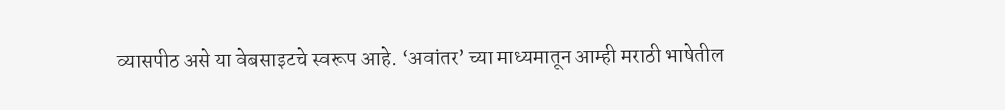व्यासपीठ असे या वेबसाइटचे स्वरूप आहे. ‘अवांतर’ च्या माध्यमातून आम्ही मराठी भाषेतील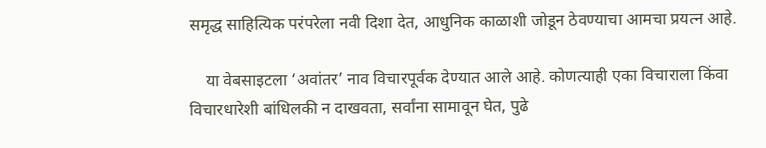समृद्ध साहित्यिक परंपरेला नवी दिशा देत, आधुनिक काळाशी जोडून ठेवण्याचा आमचा प्रयत्न आहे.

    या वेबसाइटला ‘अवांतर’ नाव विचारपूर्वक देण्यात आले आहे. कोणत्याही एका विचाराला किंवा विचारधारेशी बांधिलकी न दाखवता, सर्वांना सामावून घेत, पुढे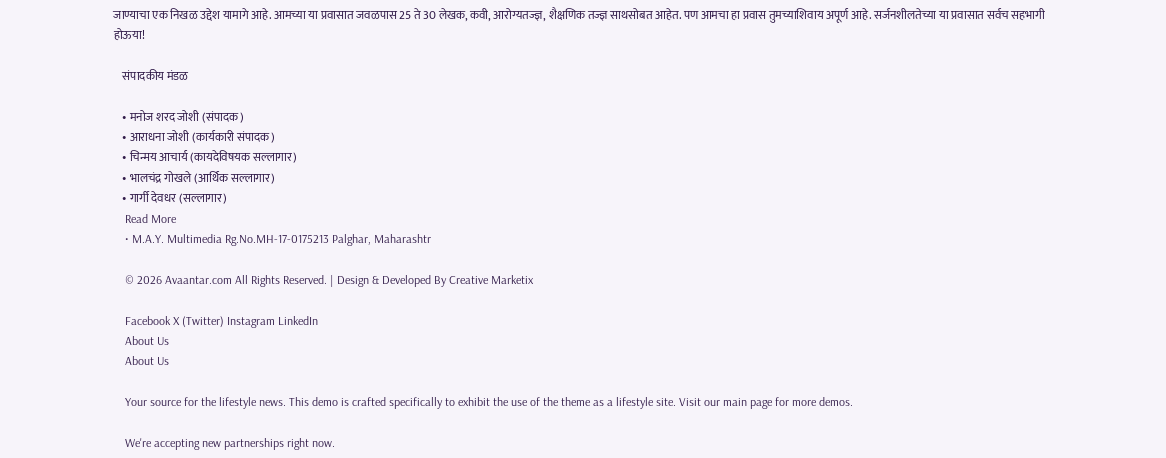जाण्याचा एक निखळ उद्देश यामागे आहे. आमच्या या प्रवासात जवळपास 25 ते 30 लेखक, कवी, आरोग्यतज्ज्ञ, शैक्षणिक तज्ज्ञ साथसोबत आहेत. पण आमचा हा प्रवास तुमच्याशिवाय अपूर्ण आहे. सर्जनशीलतेच्या या प्रवासात सर्वच सहभागी होऊया!

    संपादकीय मंडळ

    • मनोज शरद जोशी (संपादक)
    • आराधना जोशी (कार्यकारी संपादक)
    • चिन्मय आचार्य (कायदेविषयक सल्लागार)
    • भालचंद्र गोखले (आर्थिक सल्लागार)
    • गार्गी देवधर (सल्लागार)
    Read More
    • M.A.Y. Multimedia Rg.No.MH-17-0175213 Palghar, Maharashtr

    © 2026 Avaantar.com All Rights Reserved. | Design & Developed By Creative Marketix

    Facebook X (Twitter) Instagram LinkedIn
    About Us
    About Us

    Your source for the lifestyle news. This demo is crafted specifically to exhibit the use of the theme as a lifestyle site. Visit our main page for more demos.

    We're accepting new partnerships right now.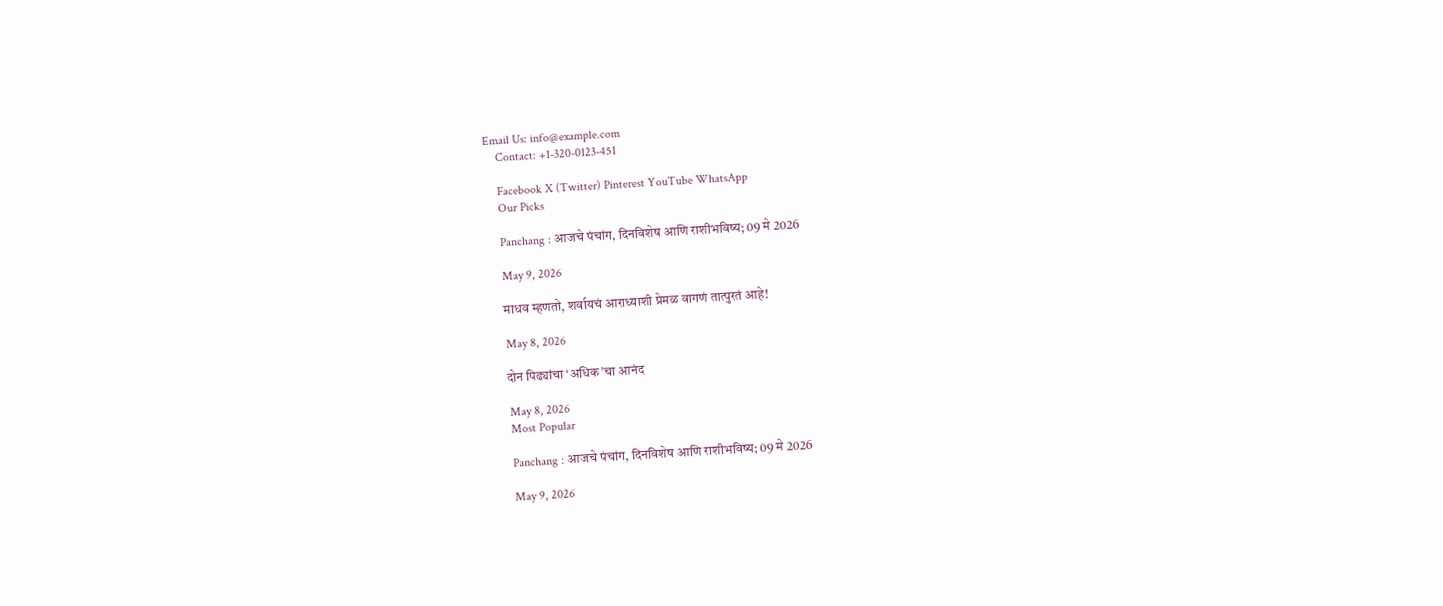Email Us: info@example.com
    Contact: +1-320-0123-451

    Facebook X (Twitter) Pinterest YouTube WhatsApp
    Our Picks

    Panchang : आजचे पंचांग, दिनविशेष आणि राशीभविष्य; 09 मे 2026

    May 9, 2026

    माधव म्हणतो, शर्वायचं आराध्याशी प्रेमळ वागणं तात्पुरतं आहे!

    May 8, 2026

    दोन पिढ्यांचा ‘अधिक’चा आनंद

    May 8, 2026
    Most Popular

    Panchang : आजचे पंचांग, दिनविशेष आणि राशीभविष्य; 09 मे 2026

    May 9, 2026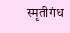स्मृतीगंध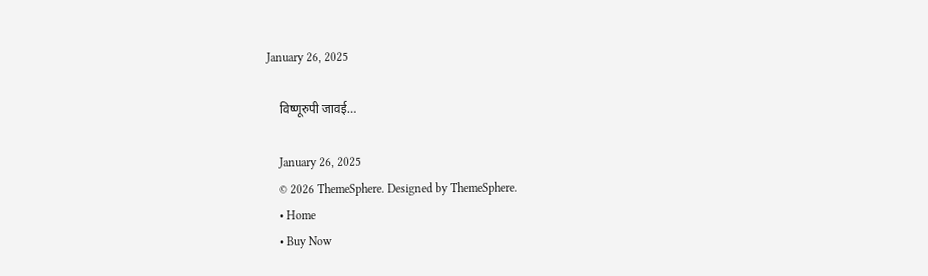January 26, 2025

    विष्णूरुपी जावई…

    January 26, 2025
    © 2026 ThemeSphere. Designed by ThemeSphere.
    • Home
    • Buy Now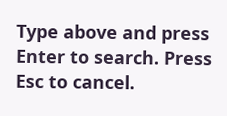Type above and press Enter to search. Press Esc to cancel.